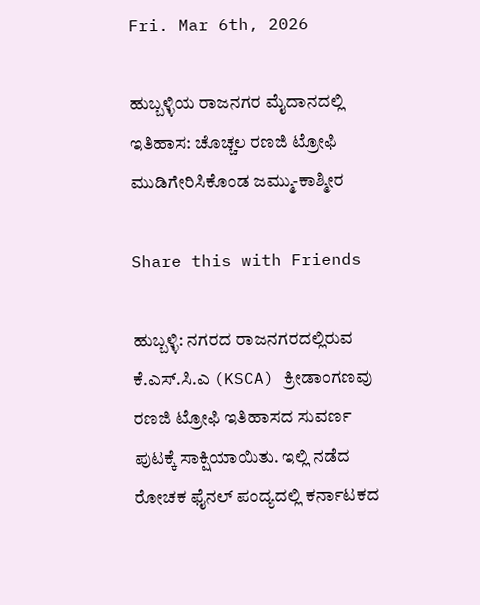Fri. Mar 6th, 2026

ಹುಬ್ಬಳ್ಳಿಯ ರಾಜನಗರ ಮೈದಾನದಲ್ಲಿ ಇತಿಹಾಸ: ಚೊಚ್ಚಲ ರಣಜಿ ಟ್ರೋಫಿ ಮುಡಿಗೇರಿಸಿಕೊಂಡ ಜಮ್ಮು-ಕಾಶ್ಮೀರ

Share this with Friends

ಹುಬ್ಬಳ್ಳಿ: ನಗರದ ರಾಜನಗರದಲ್ಲಿರುವ ಕೆ.ಎಸ್.ಸಿ.ಎ (KSCA) ಕ್ರೀಡಾಂಗಣವು ರಣಜಿ ಟ್ರೋಫಿ ಇತಿಹಾಸದ ಸುವರ್ಣ ಪುಟಕ್ಕೆ ಸಾಕ್ಷಿಯಾಯಿತು. ಇಲ್ಲಿ ನಡೆದ ರೋಚಕ ಫೈನಲ್ ಪಂದ್ಯದಲ್ಲಿ ಕರ್ನಾಟಕದ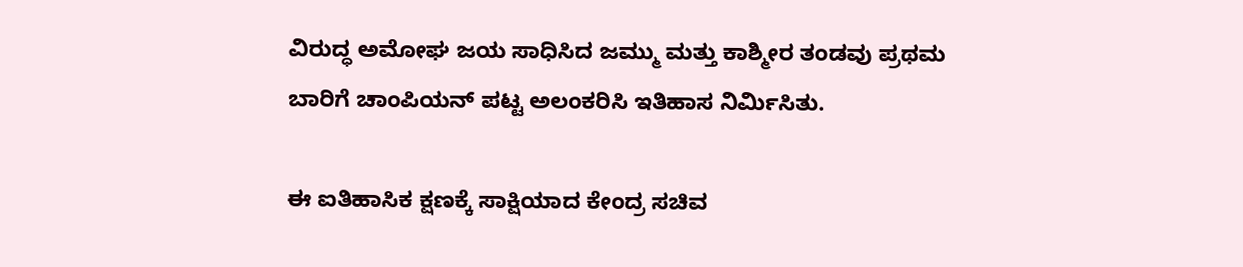ವಿರುದ್ಧ ಅಮೋಘ ಜಯ ಸಾಧಿಸಿದ ಜಮ್ಮು ಮತ್ತು ಕಾಶ್ಮೀರ ತಂಡವು ಪ್ರಥಮ ಬಾರಿಗೆ ಚಾಂಪಿಯನ್ ಪಟ್ಟ ಅಲಂಕರಿಸಿ ಇತಿಹಾಸ ನಿರ್ಮಿಸಿತು.

ಈ ಐತಿಹಾಸಿಕ ಕ್ಷಣಕ್ಕೆ ಸಾಕ್ಷಿಯಾದ ಕೇಂದ್ರ ಸಚಿವ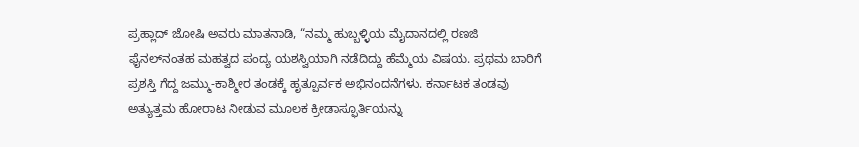ಪ್ರಹ್ಲಾದ್ ಜೋಷಿ ಅವರು ಮಾತನಾಡಿ, “ನಮ್ಮ ಹುಬ್ಬಳ್ಳಿಯ ಮೈದಾನದಲ್ಲಿ ರಣಜಿ ಫೈನಲ್‌ನಂತಹ ಮಹತ್ವದ ಪಂದ್ಯ ಯಶಸ್ವಿಯಾಗಿ ನಡೆದಿದ್ದು ಹೆಮ್ಮೆಯ ವಿಷಯ. ಪ್ರಥಮ ಬಾರಿಗೆ ಪ್ರಶಸ್ತಿ ಗೆದ್ದ ಜಮ್ಮು-ಕಾಶ್ಮೀರ ತಂಡಕ್ಕೆ ಹೃತ್ಪೂರ್ವಕ ಅಭಿನಂದನೆಗಳು. ಕರ್ನಾಟಕ ತಂಡವು ಅತ್ಯುತ್ತಮ ಹೋರಾಟ ನೀಡುವ ಮೂಲಕ ಕ್ರೀಡಾಸ್ಫೂರ್ತಿಯನ್ನು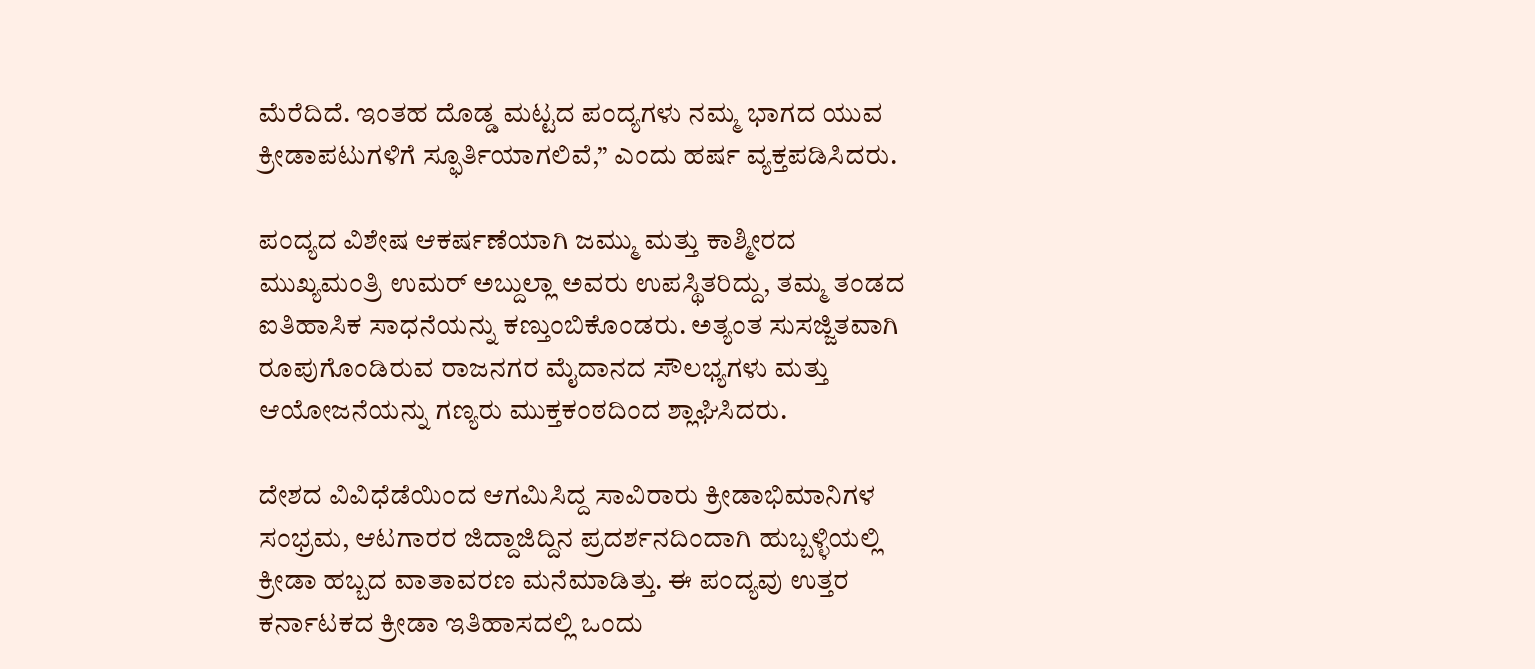ಮೆರೆದಿದೆ. ಇಂತಹ ದೊಡ್ಡ ಮಟ್ಟದ ಪಂದ್ಯಗಳು ನಮ್ಮ ಭಾಗದ ಯುವ ಕ್ರೀಡಾಪಟುಗಳಿಗೆ ಸ್ಫೂರ್ತಿಯಾಗಲಿವೆ,” ಎಂದು ಹರ್ಷ ವ್ಯಕ್ತಪಡಿಸಿದರು.

ಪಂದ್ಯದ ವಿಶೇಷ ಆಕರ್ಷಣೆಯಾಗಿ ಜಮ್ಮು ಮತ್ತು ಕಾಶ್ಮೀರದ ಮುಖ್ಯಮಂತ್ರಿ ಉಮರ್ ಅಬ್ದುಲ್ಲಾ ಅವರು ಉಪಸ್ಥಿತರಿದ್ದು, ತಮ್ಮ ತಂಡದ ಐತಿಹಾಸಿಕ ಸಾಧನೆಯನ್ನು ಕಣ್ತುಂಬಿಕೊಂಡರು. ಅತ್ಯಂತ ಸುಸಜ್ಜಿತವಾಗಿ ರೂಪುಗೊಂಡಿರುವ ರಾಜನಗರ ಮೈದಾನದ ಸೌಲಭ್ಯಗಳು ಮತ್ತು ಆಯೋಜನೆಯನ್ನು ಗಣ್ಯರು ಮುಕ್ತಕಂಠದಿಂದ ಶ್ಲಾಘಿಸಿದರು.

ದೇಶದ ವಿವಿಧೆಡೆಯಿಂದ ಆಗಮಿಸಿದ್ದ ಸಾವಿರಾರು ಕ್ರೀಡಾಭಿಮಾನಿಗಳ ಸಂಭ್ರಮ, ಆಟಗಾರರ ಜಿದ್ದಾಜಿದ್ದಿನ ಪ್ರದರ್ಶನದಿಂದಾಗಿ ಹುಬ್ಬಳ್ಳಿಯಲ್ಲಿ ಕ್ರೀಡಾ ಹಬ್ಬದ ವಾತಾವರಣ ಮನೆಮಾಡಿತ್ತು. ಈ ಪಂದ್ಯವು ಉತ್ತರ ಕರ್ನಾಟಕದ ಕ್ರೀಡಾ ಇತಿಹಾಸದಲ್ಲಿ ಒಂದು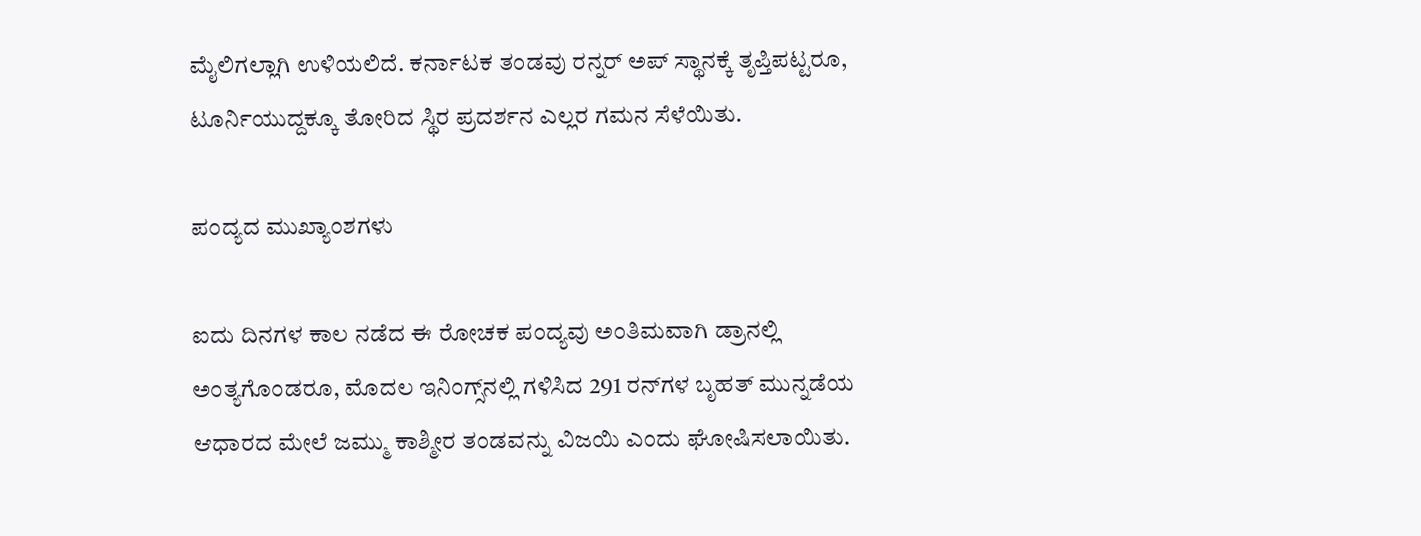ಮೈಲಿಗಲ್ಲಾಗಿ ಉಳಿಯಲಿದೆ. ಕರ್ನಾಟಕ ತಂಡವು ರನ್ನರ್ ಅಪ್ ಸ್ಥಾನಕ್ಕೆ ತೃಪ್ತಿಪಟ್ಟರೂ, ಟೂರ್ನಿಯುದ್ದಕ್ಕೂ ತೋರಿದ ಸ್ಥಿರ ಪ್ರದರ್ಶನ ಎಲ್ಲರ ಗಮನ ಸೆಳೆಯಿತು.

ಪಂದ್ಯದ ಮುಖ್ಯಾಂಶಗಳು

ಐದು ದಿನಗಳ ಕಾಲ ನಡೆದ ಈ ರೋಚಕ ಪಂದ್ಯವು ಅಂತಿಮವಾಗಿ ಡ್ರಾನಲ್ಲಿ ಅಂತ್ಯಗೊಂಡರೂ, ಮೊದಲ ಇನಿಂಗ್ಸ್‌ನಲ್ಲಿ ಗಳಿಸಿದ 291 ರನ್‌ಗಳ ಬೃಹತ್ ಮುನ್ನಡೆಯ ಆಧಾರದ ಮೇಲೆ ಜಮ್ಮು ಕಾಶ್ಮೀರ ತಂಡವನ್ನು ವಿಜಯಿ ಎಂದು ಘೋಷಿಸಲಾಯಿತು.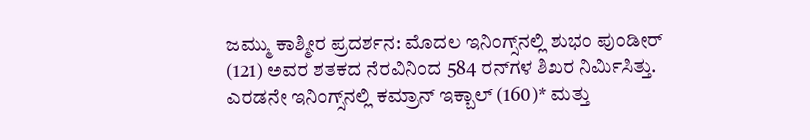ಜಮ್ಮು ಕಾಶ್ಮೀರ ಪ್ರದರ್ಶನ: ಮೊದಲ ಇನಿಂಗ್ಸ್‌ನಲ್ಲಿ ಶುಭಂ ಪುಂಡೀರ್ (121) ಅವರ ಶತಕದ ನೆರವಿನಿಂದ 584 ರನ್‌ಗಳ ಶಿಖರ ನಿರ್ಮಿಸಿತ್ತು. ಎರಡನೇ ಇನಿಂಗ್ಸ್‌ನಲ್ಲಿ ಕಮ್ರಾನ್ ಇಕ್ಬಾಲ್ (160)* ಮತ್ತು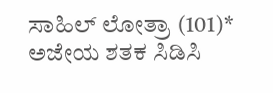ಸಾಹಿಲ್ ಲೋತ್ರಾ (101)* ಅಜೇಯ ಶತಕ ಸಿಡಿಸಿ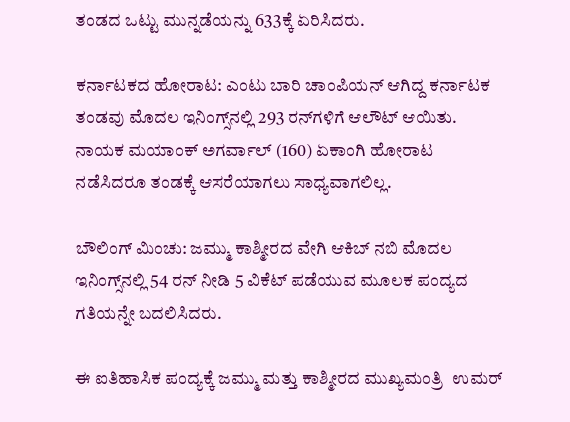ತಂಡದ ಒಟ್ಟು ಮುನ್ನಡೆಯನ್ನು 633ಕ್ಕೆ ಏರಿಸಿದರು.

ಕರ್ನಾಟಕದ ಹೋರಾಟ: ಎಂಟು ಬಾರಿ ಚಾಂಪಿಯನ್ ಆಗಿದ್ದ ಕರ್ನಾಟಕ ತಂಡವು ಮೊದಲ ಇನಿಂಗ್ಸ್‌ನಲ್ಲಿ 293 ರನ್‌ಗಳಿಗೆ ಆಲೌಟ್ ಆಯಿತು. ನಾಯಕ ಮಯಾಂಕ್ ಅಗರ್ವಾಲ್ (160) ಏಕಾಂಗಿ ಹೋರಾಟ ನಡೆಸಿದರೂ ತಂಡಕ್ಕೆ ಆಸರೆಯಾಗಲು ಸಾಧ್ಯವಾಗಲಿಲ್ಲ.

ಬೌಲಿಂಗ್ ಮಿಂಚು: ಜಮ್ಮು ಕಾಶ್ಮೀರದ ವೇಗಿ ಆಕಿಬ್ ನಬಿ ಮೊದಲ ಇನಿಂಗ್ಸ್‌ನಲ್ಲಿ 54 ರನ್‌ ನೀಡಿ 5 ವಿಕೆಟ್ ಪಡೆಯುವ ಮೂಲಕ ಪಂದ್ಯದ ಗತಿಯನ್ನೇ ಬದಲಿಸಿದರು.

ಈ ಐತಿಹಾಸಿಕ ಪಂದ್ಯಕ್ಕೆ ಜಮ್ಮು ಮತ್ತು ಕಾಶ್ಮೀರದ ಮುಖ್ಯಮಂತ್ರಿ  ಉಮರ್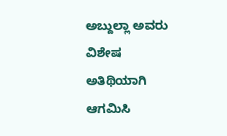ಅಬ್ದುಲ್ಲಾ ಅವರು ವಿಶೇಷ ಅತಿಥಿಯಾಗಿ ಆಗಮಿಸಿ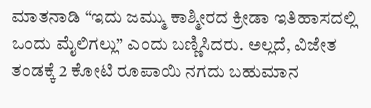ಮಾತನಾಡಿ “ಇದು ಜಮ್ಮು ಕಾಶ್ಮೀರದ ಕ್ರೀಡಾ ಇತಿಹಾಸದಲ್ಲಿ ಒಂದು ಮೈಲಿಗಲ್ಲು” ಎಂದು ಬಣ್ಣಿಸಿದರು. ಅಲ್ಲದೆ, ವಿಜೇತ ತಂಡಕ್ಕೆ 2 ಕೋಟಿ ರೂಪಾಯಿ ನಗದು ಬಹುಮಾನ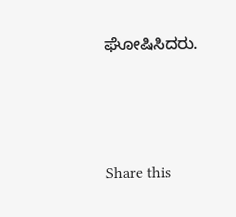ಘೋಷಿಸಿದರು.




Share this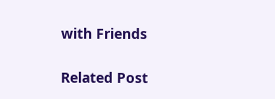with Friends

Related Post